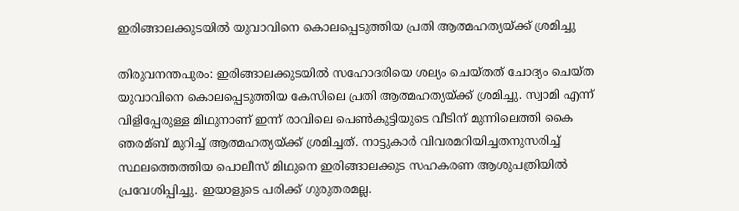ഇരിങ്ങാലക്കുടയില്‍ യുവാവിനെ കൊലപ്പെടുത്തിയ പ്രതി ആത്മഹത്യയ്ക്ക് ശ്രമിച്ചു

തിരുവനന്തപുരം: ഇരിങ്ങാലക്കുടയില്‍ സഹോദരിയെ ശല്യം ചെയ്തത് ചോദ്യം ചെയ്ത യുവാവിനെ കൊലപ്പെടുത്തിയ കേസിലെ പ്രതി ആത്മഹത്യയ്ക്ക് ശ്രമിച്ചു. സ്വാമി എന്ന് വിളിപ്പേരുള്ള മിഥുനാണ് ഇന്ന് രാവിലെ പെണ്‍കുട്ടിയുടെ വീടിന് മുന്നിലെത്തി കൈ ഞരമ്ബ് മുറിച്ച്‌ ആത്മഹത്യയ്ക്ക് ശ്രമിച്ചത്. നാട്ടുകാര്‍ വിവരമറിയിച്ചതനുസരിച്ച്‌ സ്ഥലത്തെത്തിയ പൊലീസ് മിഥുനെ ഇരിങ്ങാലക്കുട സഹകരണ ആശുപത്രിയില്‍ പ്രവേശിപ്പിച്ചു. ഇയാളുടെ പരിക്ക് ഗുരുതരമല്ല.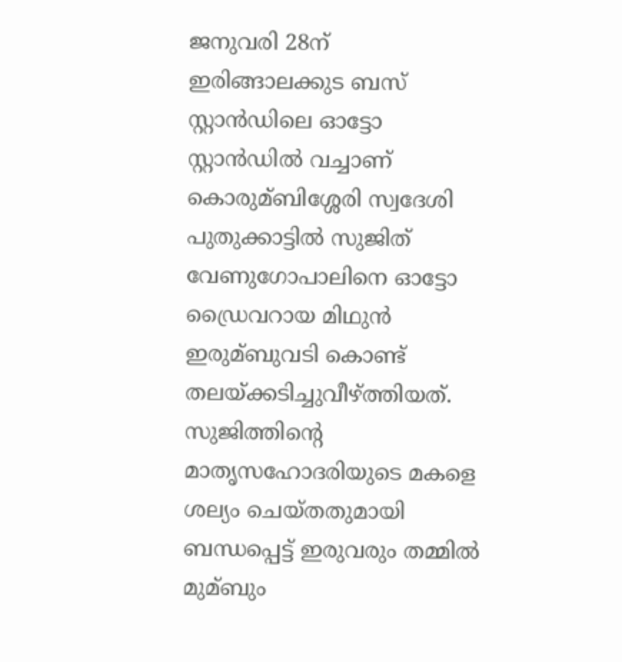ജനുവരി 28ന് ഇരിങ്ങാലക്കുട ബസ് സ്റ്റാന്‍ഡിലെ ഓട്ടോ സ്റ്റാന്‍ഡില്‍ വച്ചാണ് കൊരുമ്ബിശ്ശേരി സ്വദേശി പുതുക്കാട്ടില്‍ സുജിത് വേണുഗോപാലിനെ ഓട്ടോ ഡ്രൈവറായ മിഥുന്‍ ഇരുമ്ബുവടി കൊണ്ട് തലയ്ക്കടിച്ചുവീഴ്ത്തിയത്. സുജിത്തിന്റെ മാതൃസഹോദരിയുടെ മകളെ ശല്യം ചെയ്തതുമായി ബന്ധപ്പെട്ട് ഇരുവരും തമ്മില്‍ മുമ്ബും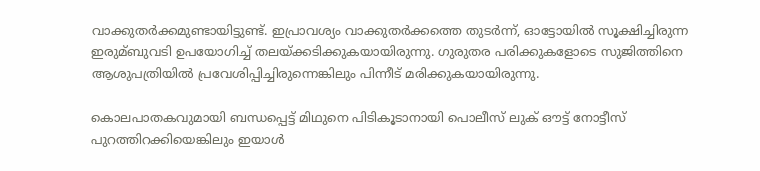വാക്കുതര്‍ക്കമുണ്ടായിട്ടുണ്ട്. ഇപ്രാവശ്യം വാക്കുതര്‍ക്കത്തെ തുടര്‍ന്ന്, ഓട്ടോയില്‍ സൂക്ഷിച്ചിരുന്ന ഇരുമ്ബുവടി ഉപയോഗിച്ച്‌ തലയ്ക്കടിക്കുകയായിരുന്നു. ഗുരുതര പരിക്കുകളോടെ സുജിത്തിനെ ആശുപത്രിയില്‍ പ്രവേശിപ്പിച്ചിരുന്നെങ്കിലും പിന്നീട് മരിക്കുകയായിരുന്നു.

കൊലപാതകവുമായി ബന്ധപ്പെട്ട് മിഥുനെ പിടികൂടാനായി പൊലീസ് ലുക് ഔട്ട് നോട്ടീസ് പുറത്തിറക്കിയെങ്കിലും ഇയാള്‍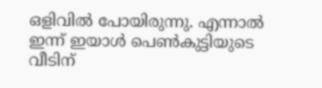ഒളിവില്‍ പോയിരുന്നു. എന്നാല്‍ ഇന്ന് ഇയാള്‍ പെണ്‍കുട്ടിയുടെ വീടിന്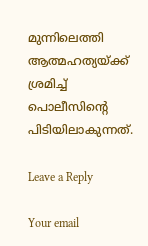മുന്നിലെത്തി ആത്മഹത്യയ്ക്ക് ശ്രമിച്ച്‌ പൊലീസിന്റെ പിടിയിലാകുന്നത്.

Leave a Reply

Your email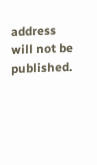address will not be published.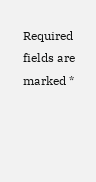Required fields are marked *